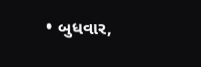• બુધવાર,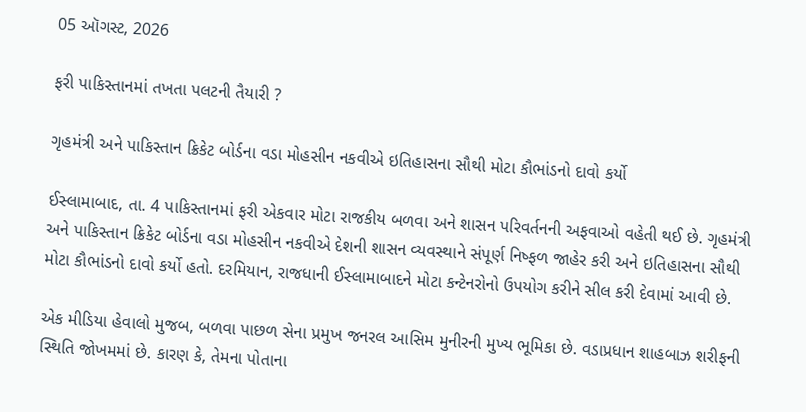05 ઑગસ્ટ, 2026

ફરી પાકિસ્તાનમાં તખતા પલટની તૈયારી ?

ગૃહમંત્રી અને પાકિસ્તાન ક્રિકેટ બોર્ડના વડા મોહસીન નકવીએ ઇતિહાસના સૌથી મોટા કૌભાંડનો દાવો કર્યો

ઈસ્લામાબાદ, તા. 4 પાકિસ્તાનમાં ફરી એકવાર મોટા રાજકીય બળવા અને શાસન પરિવર્તનની અફવાઓ વહેતી થઈ છે. ગૃહમંત્રી અને પાકિસ્તાન ક્રિકેટ બોર્ડના વડા મોહસીન નકવીએ દેશની શાસન વ્યવસ્થાને સંપૂર્ણ નિષ્ફળ જાહેર કરી અને ઇતિહાસના સૌથી મોટા કૌભાંડનો દાવો કર્યો હતો. દરમિયાન, રાજધાની ઈસ્લામાબાદને મોટા કન્ટેનરોનો ઉપયોગ કરીને સીલ કરી દેવામાં આવી છે.

એક મીડિયા હેવાલો મુજબ, બળવા પાછળ સેના પ્રમુખ જનરલ આસિમ મુનીરની મુખ્ય ભૂમિકા છે. વડાપ્રધાન શાહબાઝ શરીફની સ્થિતિ જોખમમાં છે. કારણ કે, તેમના પોતાના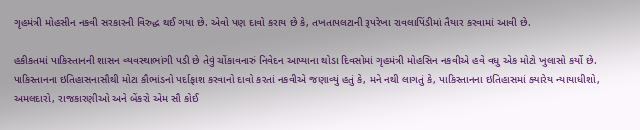ગૃહમંત્રી મોહસીન નકવી સરકારની વિરુદ્ધ થઈ ગયા છે. એવો પણ દાવો કરાય છે કે, તખતાપલટાની રૂપરેખા રાવલાપિંડીમાં તૈયાર કરવામાં આવી છે.

હકીકતમાં પાકિસ્તાનની શાસન વ્યવસ્થાભાંગી પડી છે તેવું ચોંકાવનારું નિવેદન આપ્યાના થોડા દિવસોમાં ગૃહમંત્રી મોહસિન નકવીએ હવે વધુ એક મોટો ખુલાસો કર્યો છે. પાકિસ્તાનના ઇતિહાસનાસૌથી મોટા કૌભાંડનો પર્દાફાશ કરવાનો દાવો કરતાં નકવીએ જણાવ્યું હતું કે, મને નથી લાગતું કે, પાકિસ્તાનના ઇતિહાસમાં ક્યારેય ન્યાયાધીશો, અમલદારો, રાજકારણીઓ અને બેંકરો એમ સૌ કોઈ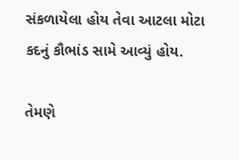સંકળાયેલા હોય તેવા આટલા મોટા કદનું કૌભાંડ સામે આવ્યું હોય.

તેમણે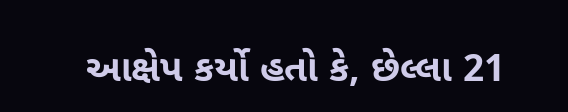આક્ષેપ કર્યો હતો કે, છેલ્લા 21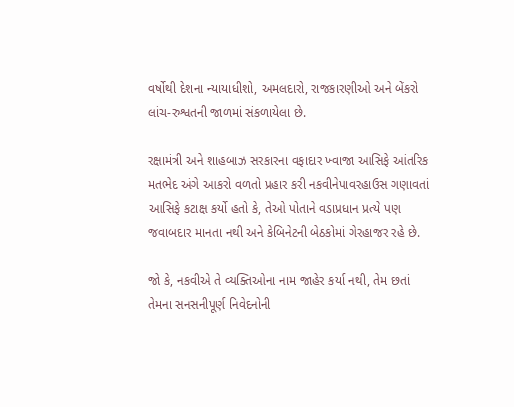વર્ષોથી દેશના ન્યાયાધીશો, અમલદારો, રાજકારણીઓ અને બેંકરો લાંચ-રુશ્વતની જાળમાં સંકળાયેલા છે.

રક્ષામંત્રી અને શાહબાઝ સરકારના વફાદાર ખ્વાજા આસિફે આંતરિક મતભેદ અંગે આકરો વળતો પ્રહાર કરી નકવીનેપાવરહાઉસ ગણાવતાં આસિફે કટાક્ષ કર્યો હતો કે, તેઓ પોતાને વડાપ્રધાન પ્રત્યે પણ જવાબદાર માનતા નથી અને કેબિનેટની બેઠકોમાં ગેરહાજર રહે છે.

જો કે, નકવીએ તે વ્યક્તિઓના નામ જાહેર કર્યા નથી, તેમ છતાં તેમના સનસનીપૂર્ણ નિવેદનોની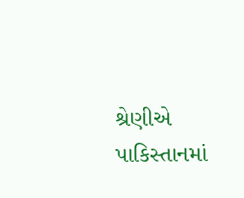શ્રેણીએ પાકિસ્તાનમાં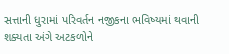સત્તાની ધુરામાં પરિવર્તન નજીકના ભવિષ્યમાં થવાની શક્યતા અંગે અટકળોને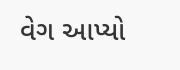વેગ આપ્યો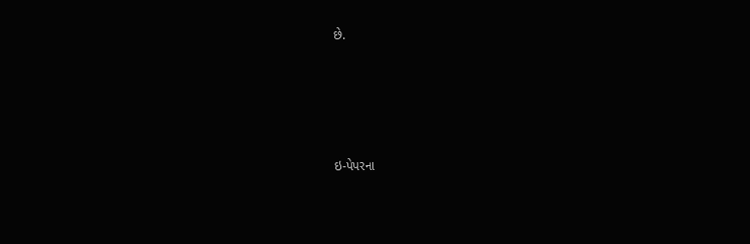છે.







ઇ-પેપરના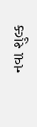નવા શુલ્ક